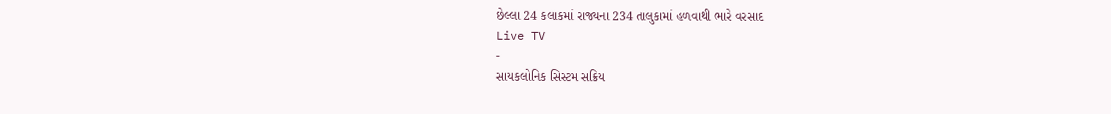છેલ્લા 24 કલાકમાં રાજ્યના 234 તાલુકામાં હળવાથી ભારે વરસાદ
Live TV
-
સાયકલોનિક સિસ્ટમ સક્રિય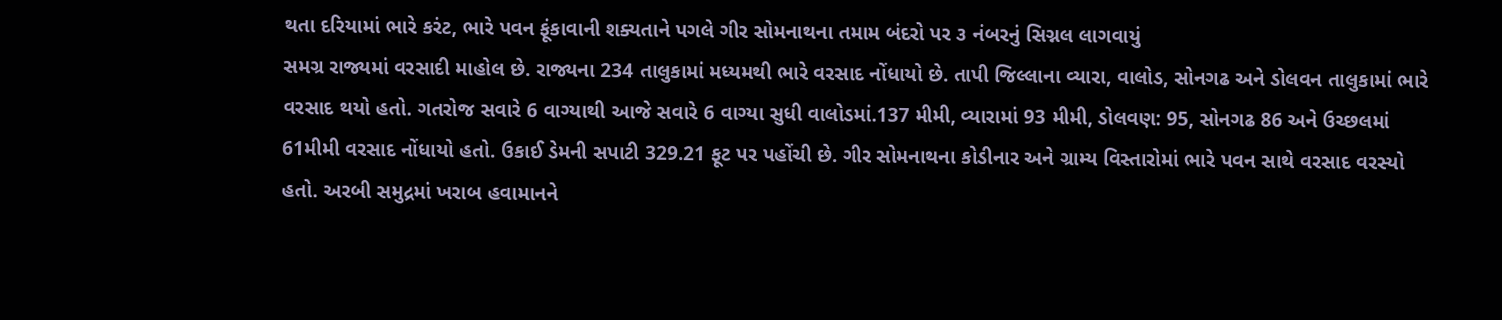થતા દરિયામાં ભારે કરંટ, ભારે પવન ફૂંકાવાની શક્યતાને પગલે ગીર સોમનાથના તમામ બંદરો પર ૩ નંબરનું સિગ્નલ લાગવાયું
સમગ્ર રાજ્યમાં વરસાદી માહોલ છે. રાજ્યના 234 તાલુકામાં મધ્યમથી ભારે વરસાદ નોંધાયો છે. તાપી જિલ્લાના વ્યારા, વાલોડ, સોનગઢ અને ડોલવન તાલુકામાં ભારે વરસાદ થયો હતો. ગતરોજ સવારે 6 વાગ્યાથી આજે સવારે 6 વાગ્યા સુધી વાલોડમાં.137 મીમી, વ્યારામાં 93 મીમી, ડોલવણ: 95, સોનગઢ 86 અને ઉચ્છલમાં 61મીમી વરસાદ નોંધાયો હતો. ઉકાઈ ડેમની સપાટી 329.21 ફૂટ પર પહોંચી છે. ગીર સોમનાથના કોડીનાર અને ગ્રામ્ય વિસ્તારોમાં ભારે પવન સાથે વરસાદ વરસ્યો હતો. અરબી સમુદ્રમાં ખરાબ હવામાનને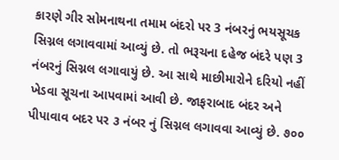કારણે ગીર સોમનાથના તમામ બંદરો પર 3 નંબરનું ભયસૂચક સિગ્નલ લગાવવામાં આવ્યું છે. તો ભરૂચના દહેજ બંદરે પણ 3 નંબરનું સિગ્નલ લગાવાયું છે. આ સાથે માછીમારોને દરિયો નહીં ખેડવા સૂચના આપવામાં આવી છે. જાફરાબાદ બંદર અને પીપાવાવ બદર પર ૩ નંબર નું સિગ્નલ લગાવવા આવ્યું છે. ૭૦૦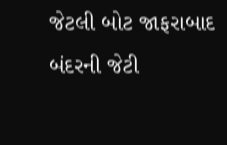જેટલી બોટ જાફરાબાદ બંદરની જેટી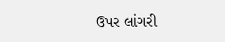ઉપર લાંગરી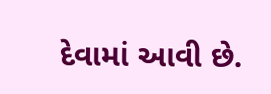દેવામાં આવી છે.